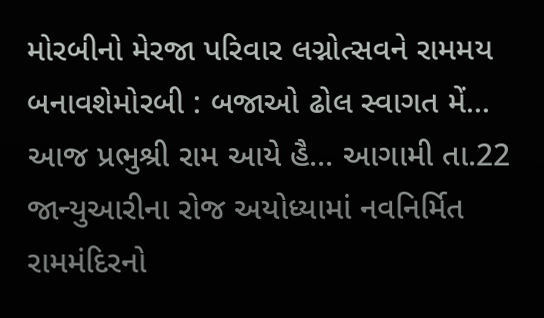મોરબીનો મેરજા પરિવાર લગ્નોત્સવને રામમય બનાવશેમોરબી : બજાઓ ઢોલ સ્વાગત મેં... આજ પ્રભુશ્રી રામ આયે હૈ... આગામી તા.22 જાન્યુઆરીના રોજ અયોધ્યામાં નવનિર્મિત રામમંદિરનો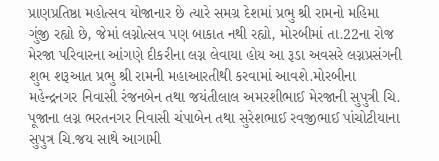પ્રાણપ્રતિષ્ઠા મહોત્સવ યોજાનાર છે ત્યારે સમગ્ર દેશમાં પ્રભુ શ્રી રામનો મહિમા ગુંજી રહ્યો છે, જેમાં લગ્નોત્સવ પણ બાકાત નથી રહ્યો, મોરબીમાં તા.22ના રોજ મેરજા પરિવારના આંગણે દીકરીના લગ્ન લેવાયા હોય આ રૂડા અવસરે લગ્નપ્રસંગની શુભ શરૂઆત પ્રભુ શ્રી રામની મહાઆરતીથી કરવામાં આવશે.મોરબીના મહેન્દ્રનગર નિવાસી રંજનબેન તથા જયંતીલાલ અમરશીભાઈ મેરજાની સુપુત્રી ચિ. પૂજાના લગ્ન ભરતનગર નિવાસી ચંપાબેન તથા સુરેશભાઈ રવજીભાઈ પાંચોટીયાના સુપુત્ર ચિ.જય સાથે આગામી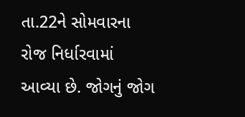તા.22ને સોમવારના રોજ નિર્ધારવામાં આવ્યા છે. જોગનું જોગ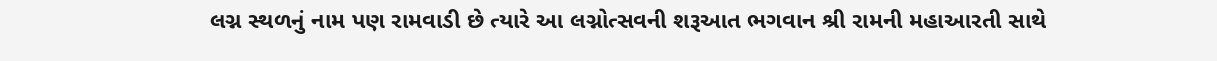લગ્ન સ્થળનું નામ પણ રામવાડી છે ત્યારે આ લગ્નોત્સવની શરૂઆત ભગવાન શ્રી રામની મહાઆરતી સાથે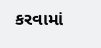કરવામાં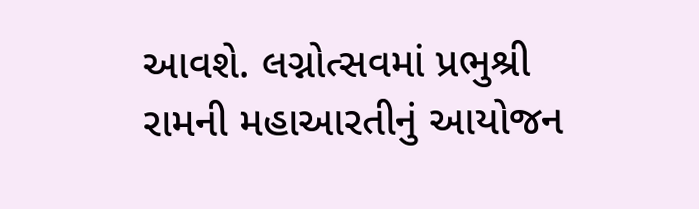આવશે. લગ્નોત્સવમાં પ્રભુશ્રી રામની મહાઆરતીનું આયોજન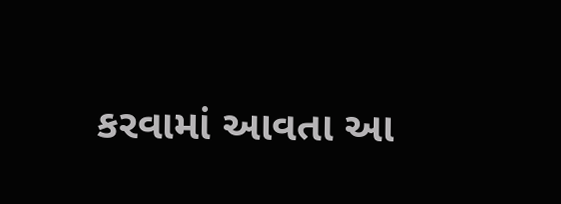કરવામાં આવતા આ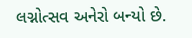લગ્નોત્સવ અનેરો બન્યો છે.